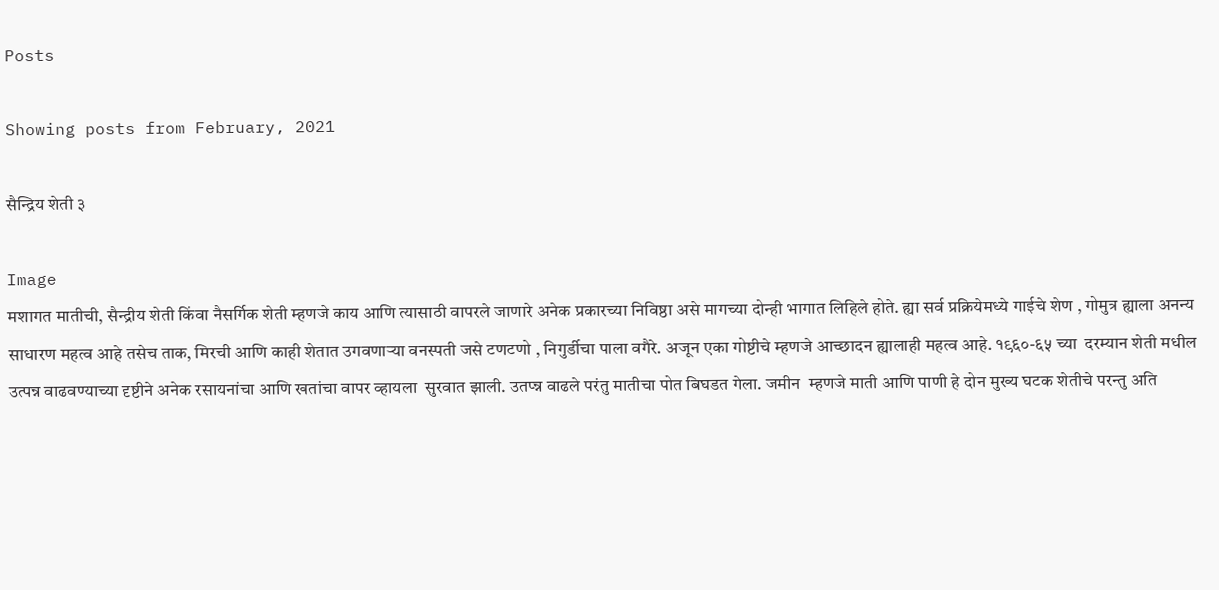Posts

Showing posts from February, 2021

सैन्द्रिय शेती ३

Image
मशागत मातीची, सैन्द्रीय शेती किंवा नैसर्गिक शेती म्हणजे काय आणि त्यासाठी वापरले जाणारे अनेक प्रकारच्या निविष्ठा असे मागच्या दोन्ही भागात लिहिले होते. ह्या सर्व प्रक्रियेमध्ये गाईचे शेण , गोमुत्र ह्याला अनन्य साधारण महत्व आहे तसेच ताक, मिरची आणि काही शेतात उगवणाऱ्या वनस्पती जसे टणटणो , निगुर्डीचा पाला वगैरे. अजून एका गोष्टीचे म्हणजे आच्छादन ह्यालाही महत्व आहे. १९६०-६५ च्या  दरम्यान शेती मधील उत्पन्न वाढवण्याच्या दृष्टीने अनेक रसायनांचा आणि खतांचा वापर व्हायला  सुरवात झाली. उतप्न्न वाढले परंतु मातीचा पोत बिघडत गेला. जमीन  म्हणजे माती आणि पाणी हे दोन मुख्य घटक शेतीचे परन्तु अति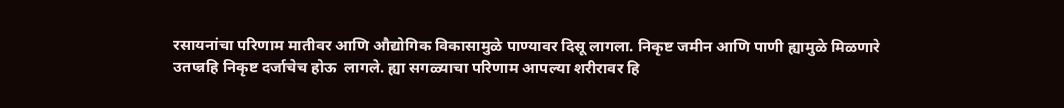रसायनांचा परिणाम मातीवर आणि औद्योगिक विकासामुळे पाण्यावर दिसू लागला. निकृष्ट जमीन आणि पाणी ह्यामुळे मिळणारे उतप्न्नहि निकृष्ट दर्जाचेच होऊ  लागले. ह्या सगळ्याचा परिणाम आपल्या शरीरावर हि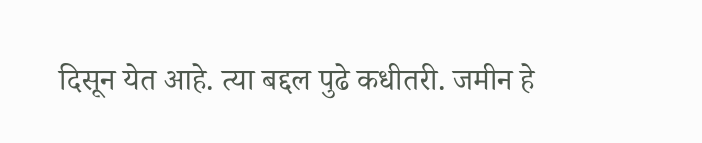दिसून येत आहे. त्या बद्दल पुढे कधीतरी. जमीन हे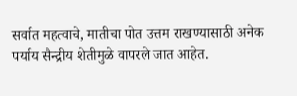सर्वात महत्वाचे, मातीचा पोत उत्तम राखण्यासाठी अनेक पर्याय सैन्द्रीय शेतीमुळे वापरले जात आहेत.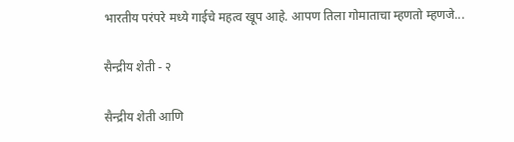भारतीय परंपरे मध्ये गाईचे महत्व खूप आहे. आपण तिला गोमाताचा म्हणतो म्हणजे...

सैन्द्रीय शेती - २

सैन्द्रीय शेती आणि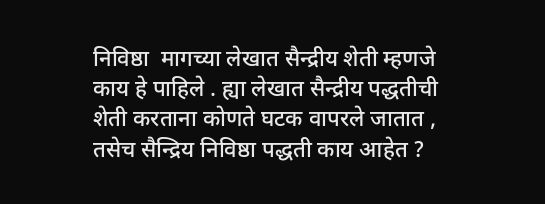निविष्ठा  मागच्या लेखात सैन्द्रीय शेती म्हणजे काय हे पाहिले . ह्या लेखात सैन्द्रीय पद्धतीची शेती करताना कोणते घटक वापरले जातात , तसेच सैन्द्रिय निविष्ठा पद्धती काय आहेत ?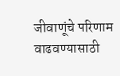जीवाणूंचे परिणाम वाढवण्यासाठी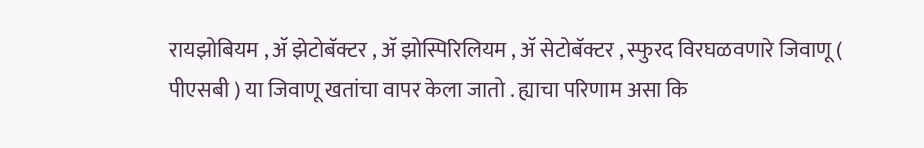रायझोबियम , ॲ झेटोबॅक्टर , ॲ झोस्पिरिलियम , ॲ सेटोबॅक्टर , स्फुरद विरघळवणारे जिवाणू ( पीएसबी ) या जिवाणू खतांचा वापर केला जातो . ह्याचा परिणाम असा कि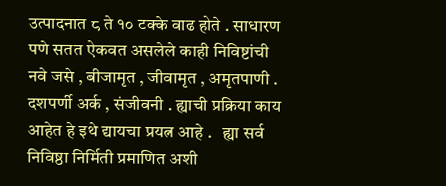उत्पादनात ८ ते १० टक्के वाढ होते . साधारण पणे सतत ऐकवत असलेले काही निविष्टांची नवे जसे , बीजामृत , जीवामृत , अमृतपाणी . दशपर्णी अर्क , संजीवनी . ह्याची प्रक्रिया काय आहेत हे इथे द्यायचा प्रयत्न आहे .   ह्या सर्व निविष्ठा निर्मिती प्रमाणित अशी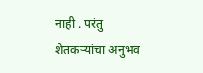नाही . परंतु शेतकऱ्यांचा अनुभव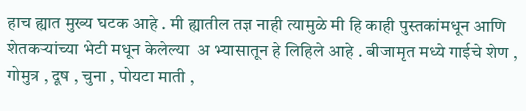हाच ह्यात मुख्य घटक आहे . मी ह्यातील तज्ञ नाही त्यामुळे मी हि काही पुस्तकांमधून आणि शेतकऱ्यांच्या भेटी मधून केलेल्या  अ भ्यासातून हे लिहिले आहे . बीजामृत मध्ये गाईचे शेण , गोमुत्र , दूष , चुना , पोयटा माती ,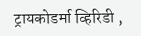ट्रायकोडर्मा व्हिरिडी ,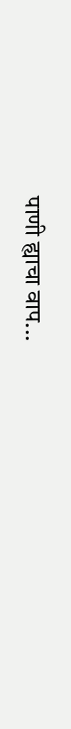पाणी ह्याचा वाप...